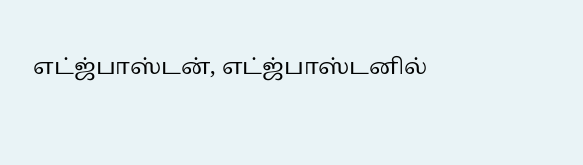எட்ஜ்பாஸ்டன், எட்ஜ்பாஸ்டனில்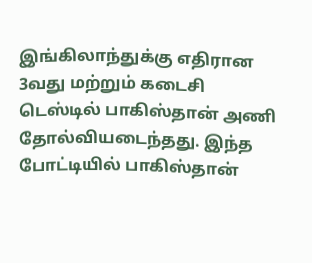இங்கிலாந்துக்கு எதிரான 3வது மற்றும் கடைசி டெஸ்டில் பாகிஸ்தான் அணி தோல்வியடைந்தது. இந்த போட்டியில் பாகிஸ்தான்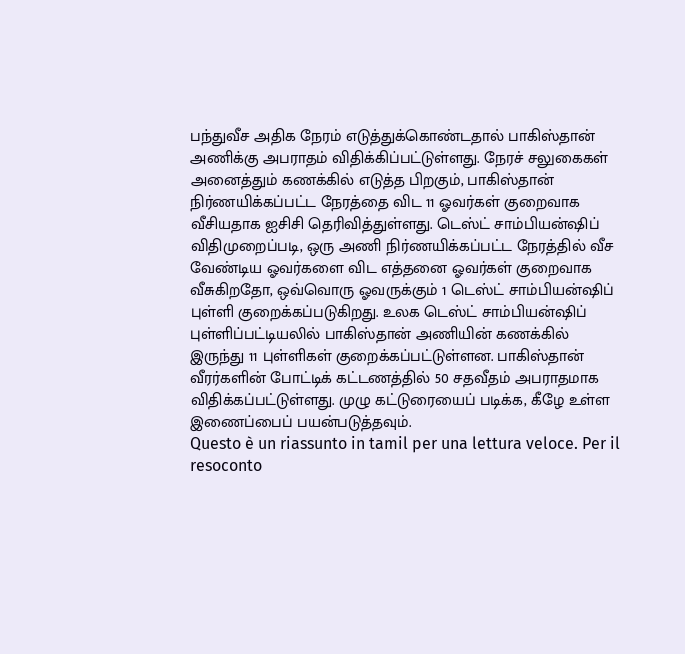பந்துவீச அதிக நேரம் எடுத்துக்கொண்டதால் பாகிஸ்தான் அணிக்கு அபராதம் விதிக்கிப்பட்டுள்ளது. நேரச் சலுகைகள் அனைத்தும் கணக்கில் எடுத்த பிறகும், பாகிஸ்தான் நிர்ணயிக்கப்பட்ட நேரத்தை விட 11 ஓவர்கள் குறைவாக வீசியதாக ஐசிசி தெரிவித்துள்ளது. டெஸ்ட் சாம்பியன்ஷிப் விதிமுறைப்படி, ஒரு அணி நிர்ணயிக்கப்பட்ட நேரத்தில் வீச வேண்டிய ஓவர்களை விட எத்தனை ஓவர்கள் குறைவாக வீசுகிறதோ, ஒவ்வொரு ஓவருக்கும் 1 டெஸ்ட் சாம்பியன்ஷிப் புள்ளி குறைக்கப்படுகிறது. உலக டெஸ்ட் சாம்பியன்ஷிப் புள்ளிப்பட்டியலில் பாகிஸ்தான் அணியின் கணக்கில் இருந்து 11 புள்ளிகள் குறைக்கப்பட்டுள்ளன. பாகிஸ்தான் வீரர்களின் போட்டிக் கட்டணத்தில் 50 சதவீதம் அபராதமாக விதிக்கப்பட்டுள்ளது. முழு கட்டுரையைப் படிக்க, கீழே உள்ள இணைப்பைப் பயன்படுத்தவும்.
Questo è un riassunto in tamil per una lettura veloce. Per il resoconto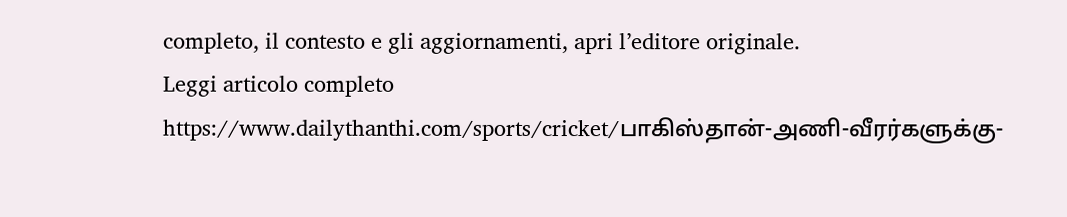completo, il contesto e gli aggiornamenti, apri l’editore originale.
Leggi articolo completo
https://www.dailythanthi.com/sports/cricket/பாகிஸ்தான்-அணி-வீரர்களுக்கு-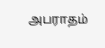அபராதம்